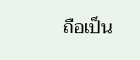ถือเป็น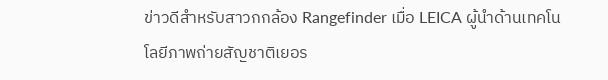ข่าวดีสำหรับสาวกกล้อง Rangefinder เมื่อ LEICA ผู้นำด้านเทคโนโลยีภาพถ่ายสัญชาติเยอร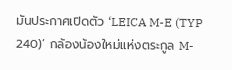มันประกาศเปิดตัว ‘LEICA M-E (TYP 240)’ กล้องน้องใหม่แห่งตระกูล M-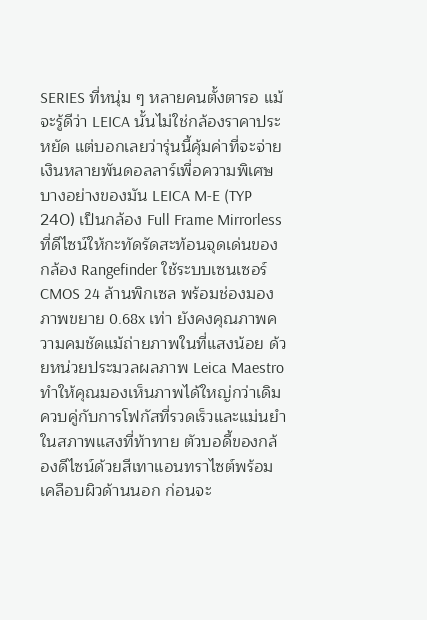SERIES ที่หนุ่ม ๆ หลายคนตั้งตารอ แม้จะรู้ดีว่า LEICA นั้นไม่ใช่กล้องราคาประหยัด แต่บอกเลยว่ารุ่นนี้คุ้มค่าที่จะจ่ายเงินหลายพันดอลลาร์เพื่อความพิเศษบางอย่างของมัน LEICA M-E (TYP 240) เป็นกล้อง Full Frame Mirrorless ที่ดีไซน์ให้กะทัดรัดสะท้อนจุดเด่นของกล้อง Rangefinder ใช้ระบบเซนเซอร์ CMOS 24 ล้านพิกเซล พร้อมช่องมองภาพขยาย 0.68x เท่า ยังคงคุณภาพความคมชัดแม้ถ่ายภาพในที่แสงน้อย ด้วยหน่วยประมวลผลภาพ Leica Maestro ทำให้คุณมองเห็นภาพได้ใหญ่กว่าเดิม ควบคู่กับการโฟกัสที่รวดเร็วและแม่นยำในสภาพแสงที่ท้าทาย ตัวบอดี้ของกล้องดีไซน์ด้วยสีเทาแอนทราไซต์พร้อมเคลือบผิวด้านนอก ก่อนจะ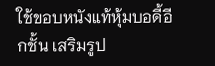ใช้ขอบหนังแท้หุ้มบอดี้อีกชั้น เสริมรูป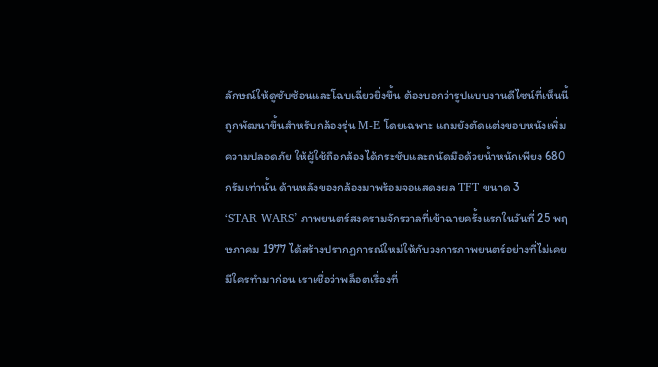ลักษณ์ให้ดูซับซ้อนและโฉบเฉี่ยวยิ่งขึ้น ต้องบอกว่ารูปแบบงานดีไซน์ที่เห็นนี้ถูกพัฒนาขึ้นสำหรับกล้องรุ่น M-E โดยเฉพาะ แถมยังตัดแต่งขอบหนังเพิ่มความปลอดภัย ให้ผู้ใช้ถือกล้องได้กระชับและถนัดมือด้วยน้ำหนักเพียง 680 กรัมเท่านั้น ด้านหลังของกล้องมาพร้อมจอแสดงผล TFT ขนาด 3
‘STAR WARS’ ภาพยนตร์สงครามจักรวาลที่เข้าฉายครั้งแรกในวันที่ 25 พฤษภาคม 1977 ได้สร้างปรากฏการณ์ใหม่ให้กับวงการภาพยนตร์อย่างที่ไม่เคยมีใครทำมาก่อน เราเชื่อว่าพล็อตเรื่องที่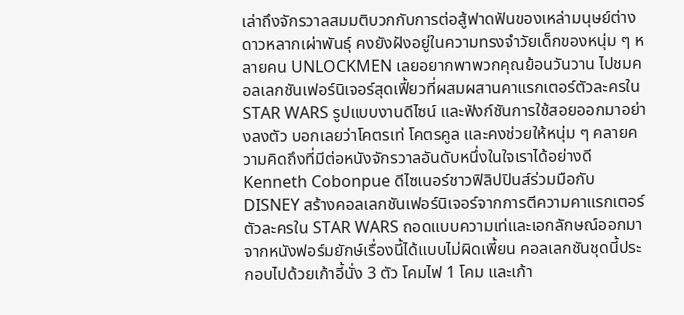เล่าถึงจักรวาลสมมติบวกกับการต่อสู้ฟาดฟันของเหล่ามนุษย์ต่างดาวหลากเผ่าพันธุ์ คงยังฝังอยู่ในความทรงจำวัยเด็กของหนุ่ม ๆ หลายคน UNLOCKMEN เลยอยากพาพวกคุณย้อนวันวาน ไปชมคอลเลกชันเฟอร์นิเจอร์สุดเฟี้ยวที่ผสมผสานคาแรกเตอร์ตัวละครใน STAR WARS รูปแบบงานดีไซน์ และฟังก์ชันการใช้สอยออกมาอย่างลงตัว บอกเลยว่าโคตรเท่ โคตรคูล และคงช่วยให้หนุ่ม ๆ คลายความคิดถึงที่มีต่อหนังจักรวาลอันดับหนึ่งในใจเราได้อย่างดี Kenneth Cobonpue ดีไซเนอร์ชาวฟิลิปปินส์ร่วมมือกับ DISNEY สร้างคอลเลกชันเฟอร์นิเจอร์จากการตีความคาแรกเตอร์ตัวละครใน STAR WARS ถอดแบบความเท่และเอกลักษณ์ออกมาจากหนังฟอร์มยักษ์เรื่องนี้ได้แบบไม่ผิดเพี้ยน คอลเลกชันชุดนี้ประกอบไปด้วยเก้าอี้นั่ง 3 ตัว โคมไฟ 1 โคม และเก้า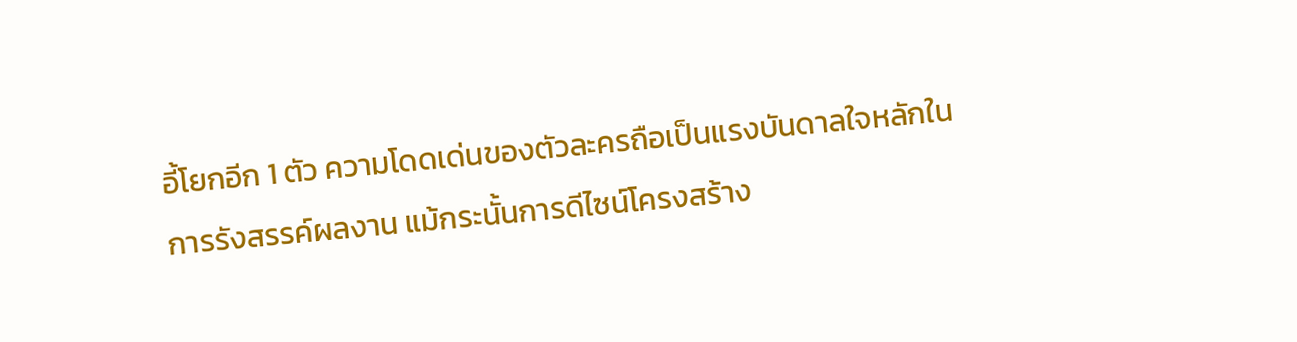อี้โยกอีก 1 ตัว ความโดดเด่นของตัวละครถือเป็นแรงบันดาลใจหลักในการรังสรรค์ผลงาน แม้กระนั้นการดีไซน์โครงสร้าง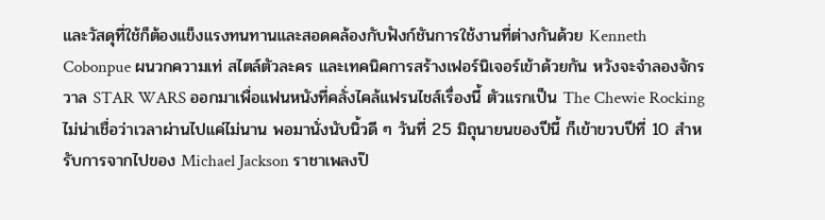และวัสดุที่ใช้ก็ต้องแข็งแรงทนทานและสอดคล้องกับฟังก์ชันการใช้งานที่ต่างกันด้วย Kenneth Cobonpue ผนวกความเท่ สไตล์ตัวละคร และเทคนิคการสร้างเฟอร์นิเจอร์เข้าด้วยกัน หวังจะจำลองจักรวาล STAR WARS ออกมาเพื่อแฟนหนังที่คลั่งไคล้แฟรนไชส์เรื่องนี้ ตัวแรกเป็น The Chewie Rocking
ไม่น่าเชื่อว่าเวลาผ่านไปแค่ไม่นาน พอมานั่งนับนิ้วดี ๆ วันที่ 25 มิถุนายนของปีนี้ ก็เข้าขวบปีที่ 10 สำหรับการจากไปของ Michael Jackson ราชาเพลงป๊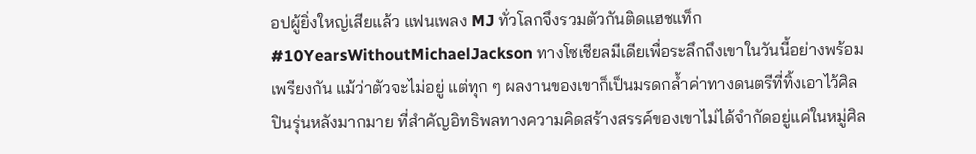อปผู้ยิ่งใหญ่เสียแล้ว แฟนเพลง MJ ทั่วโลกจึงรวมตัวกันติดแฮชแท็ก #10YearsWithoutMichaelJackson ทางโซเชียลมีเดียเพื่อระลึกถึงเขาในวันนี้อย่างพร้อมเพรียงกัน แม้ว่าตัวจะไม่อยู่ แต่ทุก ๆ ผลงานของเขาก็เป็นมรดกล้ำค่าทางดนตรีที่ทิ้งเอาไว้ศิลปินรุ่นหลังมากมาย ที่สำคัญอิทธิพลทางความคิดสร้างสรรค์ของเขาไม่ได้จำกัดอยู่แค่ในหมู่ศิล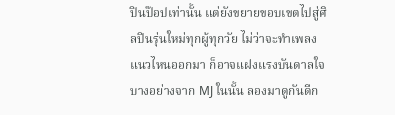ปินป๊อปเท่านั้น แต่ยังขยายขอบเขตไปสู่ศิลปินรุ่นใหม่ทุกผู้ทุกวัย ไม่ว่าจะทำเพลงแนวไหนออกมา ก็อาจแฝงแรงบันดาลใจบางอย่างจาก MJ ในนั้น ลองมาดูกันดีก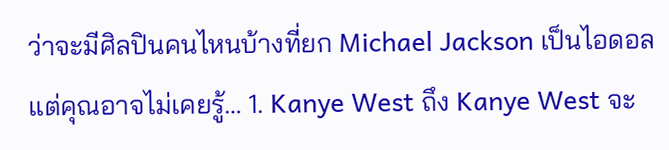ว่าจะมีศิลปินคนไหนบ้างที่ยก Michael Jackson เป็นไอดอล แต่คุณอาจไม่เคยรู้… 1. Kanye West ถึง Kanye West จะ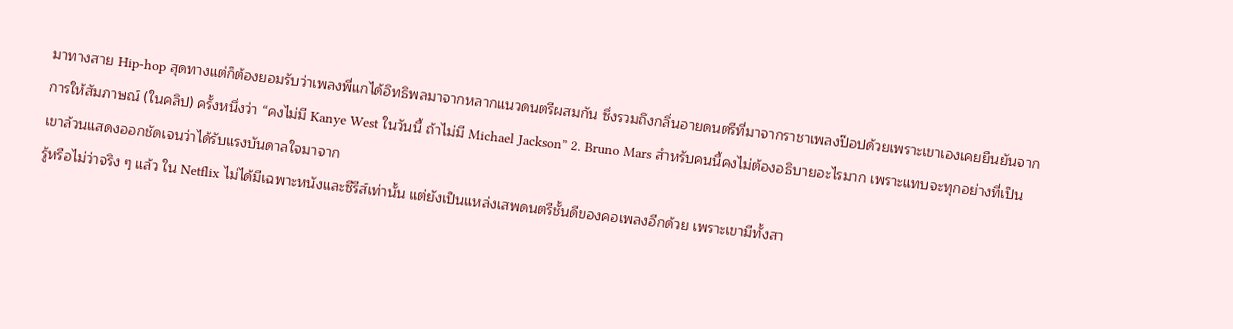มาทางสาย Hip-hop สุดทางแต่ก็ต้องยอมรับว่าเพลงพี่แกได้อิทธิพลมาจากหลากแนวดนตรีผสมกัน ซึ่งรวมถึงกลิ่นอายดนตรีที่มาจากราชาเพลงป๊อปด้วยเพราะเขาเองเคยยืนยันจากการให้สัมภาษณ์ (ในคลิป) ครั้งหนึ่งว่า “คงไม่มี Kanye West ในวันนี้ ถ้าไม่มี Michael Jackson” 2. Bruno Mars สำหรับคนนี้คงไม่ต้องอธิบายอะไรมาก เพราะแทบจะทุกอย่างที่เป็นเขาล้วนแสดงออกชัดเจนว่าได้รับแรงบันดาลใจมาจาก
รู้หรือไม่ว่าจริง ๆ แล้ว ใน Netflix ไม่ได้มีเฉพาะหนังและซีรีส์เท่านั้น แต่ยังเป็นแหล่งเสพดนตรีชั้นดีของคอเพลงอีกด้วย เพราะเขามีทั้งสา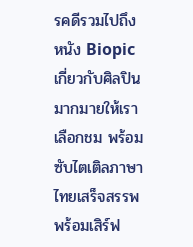รคดีรวมไปถึงหนัง Biopic เกี่ยวกับศิลปินมากมายให้เราเลือกชม พร้อมซับไตเติลภาษาไทยเสร็จสรรพพร้อมเสิร์ฟ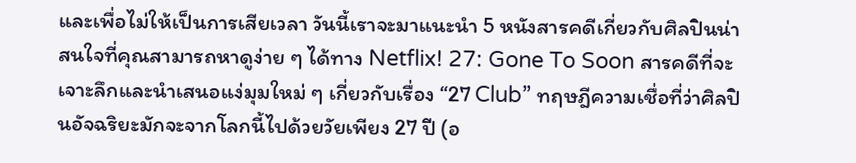และเพื่อไม่ให้เป็นการเสียเวลา วันนี้เราจะมาแนะนำ 5 หนังสารคดีเกี่ยวกับศิลปินน่าสนใจที่คุณสามารถหาดูง่าย ๆ ได้ทาง Netflix! 27: Gone To Soon สารคดีที่จะเจาะลึกและนำเสนอแง่มุมใหม่ ๆ เกี่ยวกับเรื่อง “27 Club” ทฤษฎีความเชื่อที่ว่าศิลปินอัจฉริยะมักจะจากโลกนี้ไปด้วยวัยเพียง 27 ปี (อ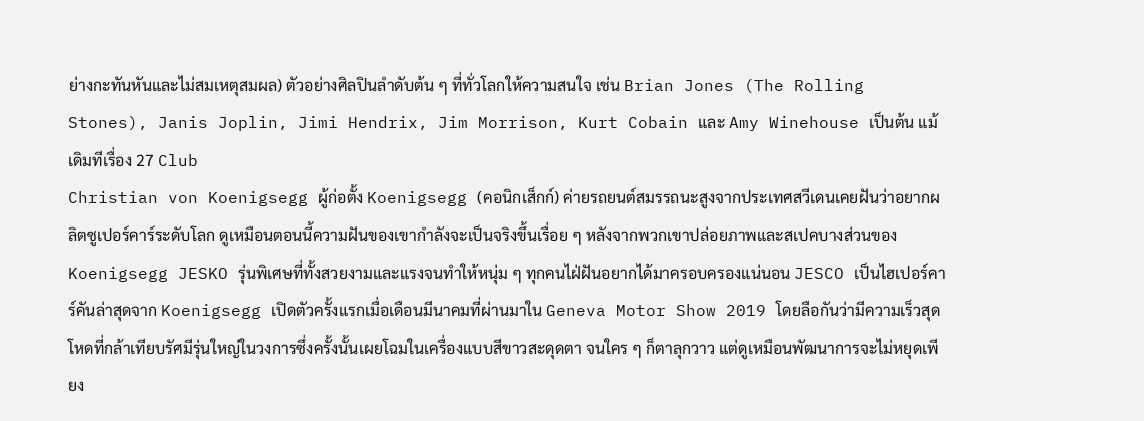ย่างกะทันหันและไม่สมเหตุสมผล) ตัวอย่างศิลปินลำดับต้น ๆ ที่ทั่วโลกให้ความสนใจ เช่น Brian Jones (The Rolling Stones), Janis Joplin, Jimi Hendrix, Jim Morrison, Kurt Cobain และ Amy Winehouse เป็นต้น แม้เดิมทีเรื่อง 27 Club
Christian von Koenigsegg ผู้ก่อตั้ง Koenigsegg (คอนิกเส็กก์) ค่ายรถยนต์สมรรถนะสูงจากประเทศสวีเดนเคยฝันว่าอยากผลิตซูเปอร์คาร์ระดับโลก ดูเหมือนตอนนี้ความฝันของเขากำลังจะเป็นจริงขึ้นเรื่อย ๆ หลังจากพวกเขาปล่อยภาพและสเปคบางส่วนของ Koenigsegg JESKO รุ่นพิเศษที่ทั้งสวยงามและแรงจนทำให้หนุ่ม ๆ ทุกคนไฝ่ฝันอยากได้มาครอบครองแน่นอน JESCO เป็นไฮเปอร์คาร์คันล่าสุดจาก Koenigsegg เปิดตัวครั้งแรกเมื่อเดือนมีนาคมที่ผ่านมาใน Geneva Motor Show 2019 โดยลือกันว่ามีความเร็วสุดโหดที่กล้าเทียบรัศมีรุ่นใหญ่ในวงการซึ่งครั้งนั้นเผยโฉมในเครื่องแบบสีขาวสะดุดตา จนใคร ๆ ก็ตาลุกวาว แต่ดูเหมือนพัฒนาการจะไม่หยุดเพียง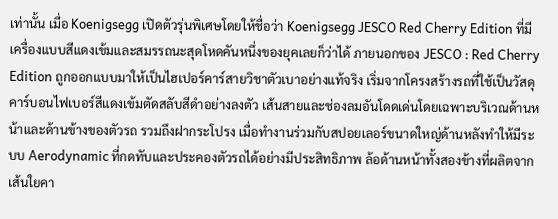เท่านั้น เมื่อ Koenigsegg เปิดตัวรุ่นพิเศษโดยให้ชื่อว่า Koenigsegg JESCO Red Cherry Edition ที่มีเครื่องแบบสีแดงเข้มและสมรรถนะสุดโหดคันหนึ่งของยุคเลยก็ว่าได้ ภายนอกของ JESCO : Red Cherry Edition ถูกออกแบบมาให้เป็นไฮเปอร์คาร์สายวิชาตัวเบาอย่างแท้จริง เริ่มจากโครงสร้างรถที่ใช้เป็นวัสดุคาร์บอนไฟเบอร์สีแดงเข้มตัดสลับสีดำอย่างลงตัว เส้นสายและช่องลมอันโดดเด่นโดยเฉพาะบริเวณด้านหน้าและด้านข้างของตัวรถ รวมถึงฝากระโปรง เมื่อทำงานร่วมกับสปอยเลอร์ขนาดใหญ่ด้านหลังทำให้มีระบบ Aerodynamic ที่กดทับและประคองตัวรถได้อย่างมีประสิทธิภาพ ล้อด้านหน้าทั้งสองข้างที่ผลิตจากเส้นใยคา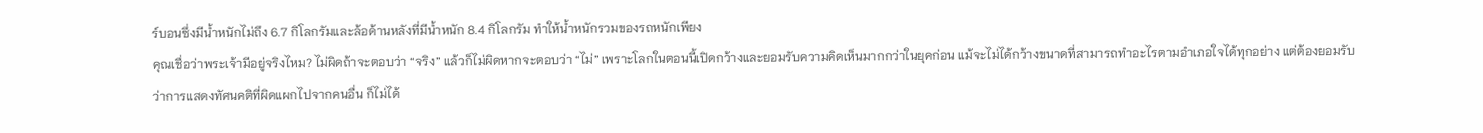ร์บอนซึ่งมีน้ำหนักไม่ถึง 6.7 กิโลกรัมและล้อด้านหลังที่มีน้ำหนัก 8.4 กิโลกรัม ทำให้น้ำหนักรวมของรถหนักเพียง
คุณเชื่อว่าพระเจ้ามีอยู่จริงไหม? ไม่ผิดถ้าจะตอบว่า “จริง” แล้วก็ไม่ผิดหากจะตอบว่า “ไม่” เพราะโลกในตอนนี้เปิดกว้างและยอมรับความคิดเห็นมากกว่าในยุคก่อน แม้จะไม่ได้กว้างขนาดที่สามารถทำอะไรตามอำเภอใจได้ทุกอย่าง แต่ต้องยอมรับว่าการแสดงทัศนคติที่ผิดแผกไปจากคนอื่น ก็ไม่ได้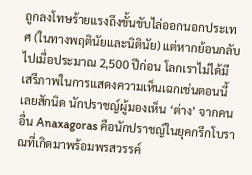ถูกลงโทษร้ายแรงถึงขั้นขับไล่ออกนอกประเทศ (ในทางพฤตินัยและนิตินัย) แต่หากย้อนกลับไปเมื่อประมาณ 2,500 ปีก่อน โลกเราไม่ได้มีเสรีภาพในการแสดงความเห็นเฉกเช่นตอนนี้เลยสักนิด นักปราชญ์ผู้มองเห็น ‘ต่าง’ จากคนอื่น Anaxagoras คือนักปราชญ์ในยุคกรีกโบราณที่เกิดมาพร้อมพรสวรรค์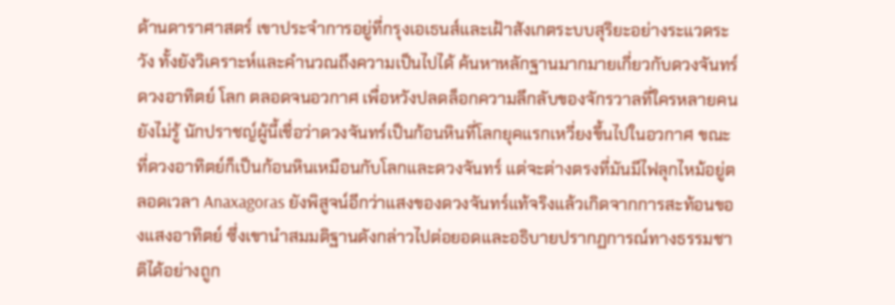ด้านดาราศาสตร์ เขาประจำการอยู่ที่กรุงเอเธนส์และเฝ้าสังเกตระบบสุริยะอย่างระแวดระวัง ทั้งยังวิเคราะห์และคำนวณถึงความเป็นไปได้ ค้นหาหลักฐานมากมายเกี่ยวกับดวงจันทร์ ดวงอาทิตย์ โลก ตลอดจนอวกาศ เพื่อหวังปลดล็อกความลึกลับของจักรวาลที่ใครหลายคนยังไม่รู้ นักปราชญ์ผู้นี้เชื่อว่าดวงจันทร์เป็นก้อนหินที่โลกยุคแรกเหวี่ยงขึ้นไปในอวกาศ ขณะที่ดวงอาทิตย์ก็เป็นก้อนหินเหมือนกับโลกและดวงจันทร์ แต่จะต่างตรงที่มันมีไฟลุกไหม้อยู่ตลอดเวลา Anaxagoras ยังพิสูจน์อีกว่าแสงของดวงจันทร์แท้จริงแล้วเกิดจากการสะท้อนของแสงอาทิตย์ ซึ่งเขานำสมมติฐานดังกล่าวไปต่อยอดและอธิบายปรากฏการณ์ทางธรรมชาติได้อย่างถูก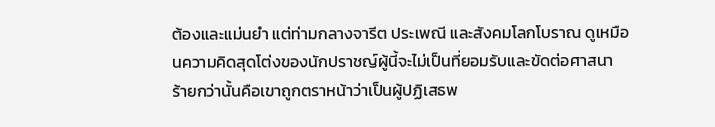ต้องและแม่นยำ แต่ท่ามกลางจารีต ประเพณี และสังคมโลกโบราณ ดูเหมือนความคิดสุดโต่งของนักปราชญ์ผู้นี้จะไม่เป็นที่ยอมรับและขัดต่อศาสนา ร้ายกว่านั้นคือเขาถูกตราหน้าว่าเป็นผู้ปฏิเสธพ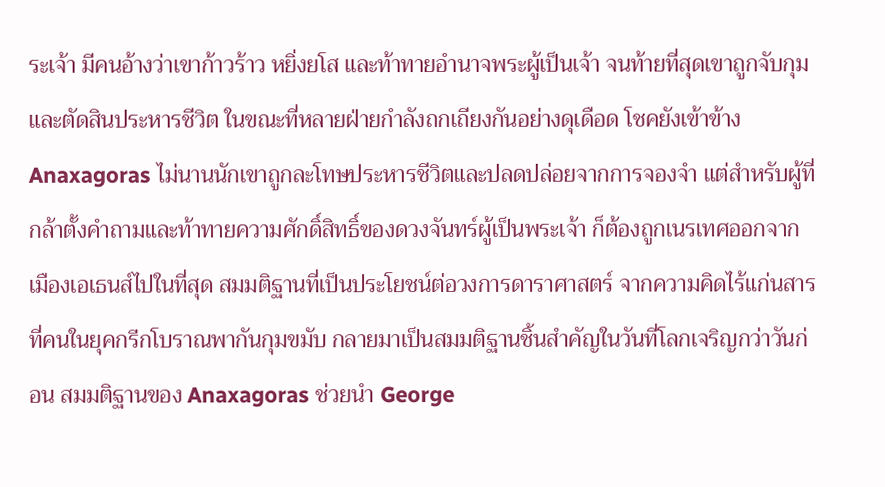ระเจ้า มีคนอ้างว่าเขาก้าวร้าว หยิ่งยโส และท้าทายอำนาจพระผู้เป็นเจ้า จนท้ายที่สุดเขาถูกจับกุมและตัดสินประหารชีวิต ในขณะที่หลายฝ่ายกำลังถกเถียงกันอย่างดุเดือด โชคยังเข้าข้าง Anaxagoras ไม่นานนักเขาถูกละโทษประหารชีวิตและปลดปล่อยจากการจองจำ แต่สำหรับผู้ที่กล้าตั้งคำถามและท้าทายความศักดิ์สิทธิ์ของดวงจันทร์ผู้เป็นพระเจ้า ก็ต้องถูกเนรเทศออกจากเมืองเอเธนส์ไปในที่สุด สมมติฐานที่เป็นประโยชน์ต่อวงการดาราศาสตร์ จากความคิดไร้แก่นสารที่คนในยุคกรีกโบราณพากันกุมขมับ กลายมาเป็นสมมติฐานชิ้นสำคัญในวันที่โลกเจริญกว่าวันก่อน สมมติฐานของ Anaxagoras ช่วยนำ George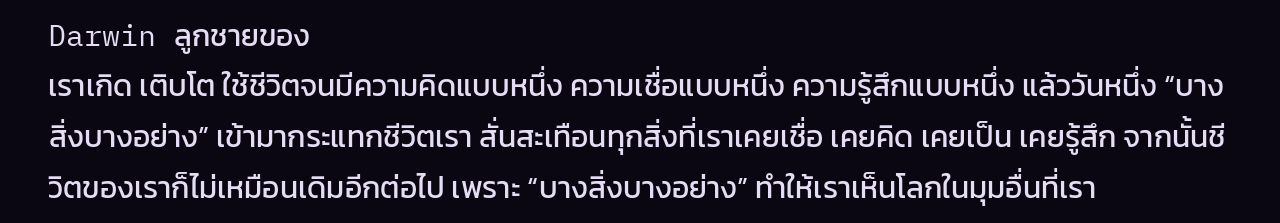Darwin ลูกชายของ
เราเกิด เติบโต ใช้ชีวิตจนมีความคิดแบบหนึ่ง ความเชื่อแบบหนึ่ง ความรู้สึกแบบหนึ่ง แล้ววันหนึ่ง “บางสิ่งบางอย่าง” เข้ามากระแทกชีวิตเรา สั่นสะเทือนทุกสิ่งที่เราเคยเชื่อ เคยคิด เคยเป็น เคยรู้สึก จากนั้นชีวิตของเราก็ไม่เหมือนเดิมอีกต่อไป เพราะ “บางสิ่งบางอย่าง” ทำให้เราเห็นโลกในมุมอื่นที่เรา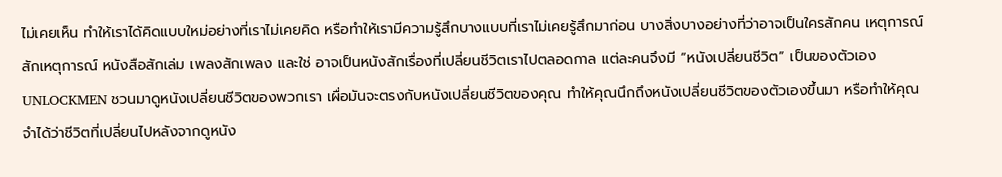ไม่เคยเห็น ทำให้เราได้คิดแบบใหม่อย่างที่เราไม่เคยคิด หรือทำให้เรามีความรู้สึกบางแบบที่เราไม่เคยรู้สึกมาก่อน บางสิ่งบางอย่างที่ว่าอาจเป็นใครสักคน เหตุการณ์สักเหตุการณ์ หนังสือสักเล่ม เพลงสักเพลง และใช่ อาจเป็นหนังสักเรื่องที่เปลี่ยนชีวิตเราไปตลอดกาล แต่ละคนจึงมี “หนังเปลี่ยนชีวิต” เป็นของตัวเอง UNLOCKMEN ชวนมาดูหนังเปลี่ยนชีวิตของพวกเรา เผื่อมันจะตรงกับหนังเปลี่ยนชีวิตของคุณ ทำให้คุณนึกถึงหนังเปลี่ยนชีวิตของตัวเองขึ้นมา หรือทำให้คุณจำได้ว่าชีวิตที่เปลี่ยนไปหลังจากดูหนัง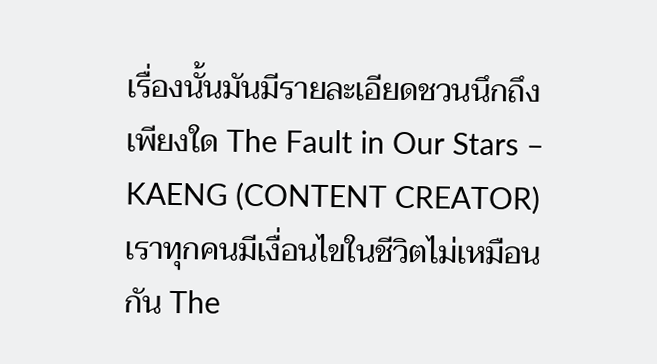เรื่องนั้นมันมีรายละเอียดชวนนึกถึงเพียงใด The Fault in Our Stars – KAENG (CONTENT CREATOR) เราทุกคนมีเงื่อนไขในชีวิตไม่เหมือนกัน The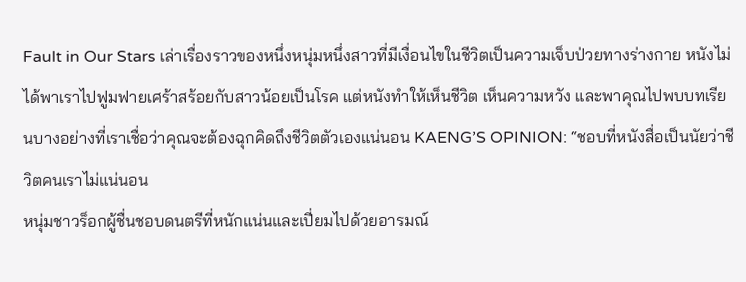Fault in Our Stars เล่าเรื่องราวของหนึ่งหนุ่มหนึ่งสาวที่มีเงื่อนไขในชีวิตเป็นความเจ็บป่วยทางร่างกาย หนังไม่ได้พาเราไปฟูมฟายเศร้าสร้อยกับสาวน้อยเป็นโรค แต่หนังทำให้เห็นชีวิต เห็นความหวัง และพาคุณไปพบบทเรียนบางอย่างที่เราเชื่อว่าคุณจะต้องฉุกคิดถึงชีวิตตัวเองแน่นอน KAENG’S OPINION: “ชอบที่หนังสื่อเป็นนัยว่าชีวิตคนเราไม่แน่นอน
หนุ่มชาวร็อกผู้ชื่นชอบดนตรีที่หนักแน่นและเปี่ยมไปด้วยอารมณ์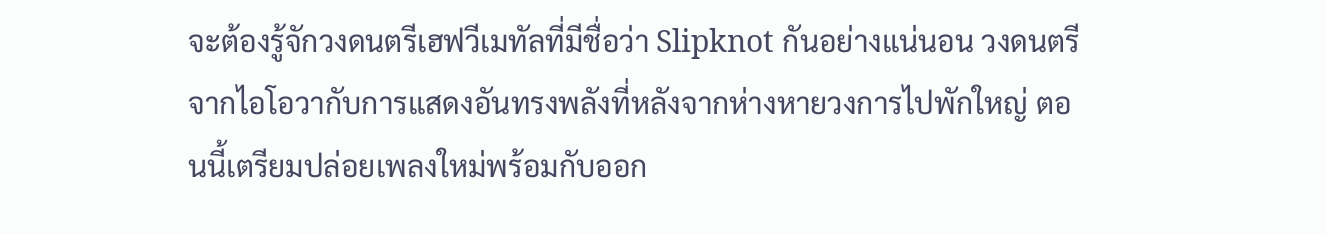จะต้องรู้จักวงดนตรีเฮฟวีเมทัลที่มีชื่อว่า Slipknot กันอย่างแน่นอน วงดนตรีจากไอโอวากับการแสดงอันทรงพลังที่หลังจากห่างหายวงการไปพักใหญ่ ตอนนี้เตรียมปล่อยเพลงใหม่พร้อมกับออก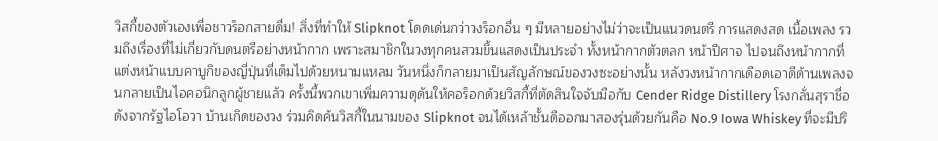วิสกี้ของตัวเองเพื่อชาวร็อกสายดื่ม! สิ่งที่ทำให้ Slipknot โดดเด่นกว่าวงร็อกอื่น ๆ มีหลายอย่างไม่ว่าจะเป็นแนวดนตรี การแสดงสด เนื้อเพลง รวมถึงเรื่องที่ไม่เกี่ยวกับดนตรีอย่างหน้ากาก เพราะสมาชิกในวงทุกคนสวมขึ้นแสดงเป็นประจำ ทั้งหน้ากากตัวตลก หน้าปีศาจ ไปจนถึงหน้ากากที่แต่งหน้าแบบคาบูกิของญี่ปุ่นที่เต็มไปด้วยหนามแหลม วันหนึ่งก็กลายมาเป็นสัญลักษณ์ของวงซะอย่างนั้น หลังวงหน้ากากเดือดเอาดีด้านเพลงจนกลายเป็นไอคอนิกลูกผู้ชายแล้ว ครั้งนี้พวกเขาเพิ่มความดุดันให้คอร็อกด้วยวิสกี้ที่ตัดสินใจจับมือกับ Cender Ridge Distillery โรงกลั่นสุราชื่อดังจากรัฐไอโอวา บ้านเกิดของวง ร่วมคิดค้นวิสกี้ในนามของ Slipknot จนได้เหล้าชั้นดีออกมาสองรุ่นด้วยกันคือ No.9 Iowa Whiskey ที่จะมีปริ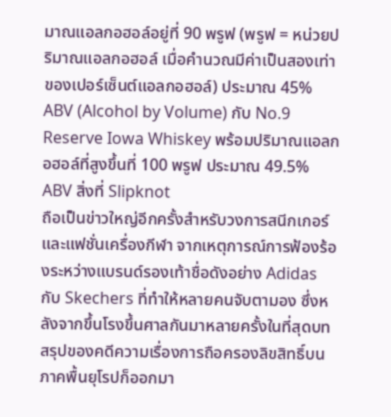มาณแอลกอฮอล์อยู่ที่ 90 พรูฟ (พรูฟ = หน่วยปริมาณแอลกอฮอล์ เมื่อคำนวณมีค่าเป็นสองเท่าของเปอร์เซ็นต์แอลกอฮอล์) ประมาณ 45% ABV (Alcohol by Volume) กับ No.9 Reserve Iowa Whiskey พร้อมปริมาณแอลกอฮอล์ที่สูงขึ้นที่ 100 พรูฟ ประมาณ 49.5% ABV สิ่งที่ Slipknot
ถือเป็นข่าวใหญ่อีกครั้งสำหรับวงการสนีกเกอร์และแฟชั่นเครื่องกีฬา จากเหตุการณ์การฟ้องร้องระหว่างแบรนด์รองเท้าชื่อดังอย่าง Adidas กับ Skechers ที่ทำให้หลายคนจับตามอง ซึ่งหลังจากขึ้นโรงขึ้นศาลกันมาหลายครั้งในที่สุดบทสรุปของคดีความเรื่องการถือครองลิขสิทธิ์บนภาคพื้นยุโรปก็ออกมา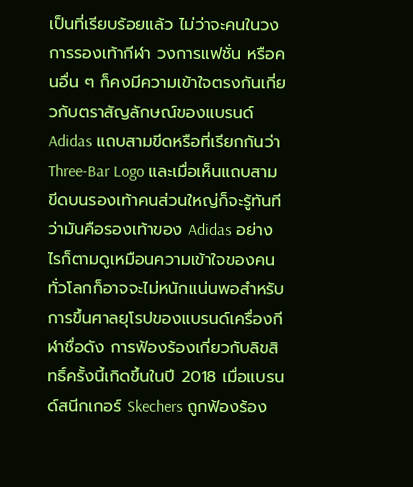เป็นที่เรียบร้อยแล้ว ไม่ว่าจะคนในวงการรองเท้ากีฬา วงการแฟชั่น หรือคนอื่น ๆ ก็คงมีความเข้าใจตรงกันเกี่ยวกับตราสัญลักษณ์ของแบรนด์ Adidas แถบสามขีดหรือที่เรียกกันว่า Three-Bar Logo และเมื่อเห็นแถบสามขีดบนรองเท้าคนส่วนใหญ่ก็จะรู้ทันทีว่ามันคือรองเท้าของ Adidas อย่างไรก็ตามดูเหมือนความเข้าใจของคนทั่วโลกก็อาจจะไม่หนักแน่นพอสำหรับการขึ้นศาลยุโรปของแบรนด์เครื่องกีฬาชื่อดัง การฟ้องร้องเกี่ยวกับลิขสิทธิ์ครั้งนี้เกิดขึ้นในปี 2018 เมื่อแบรนด์สนีกเกอร์ Skechers ถูกฟ้องร้อง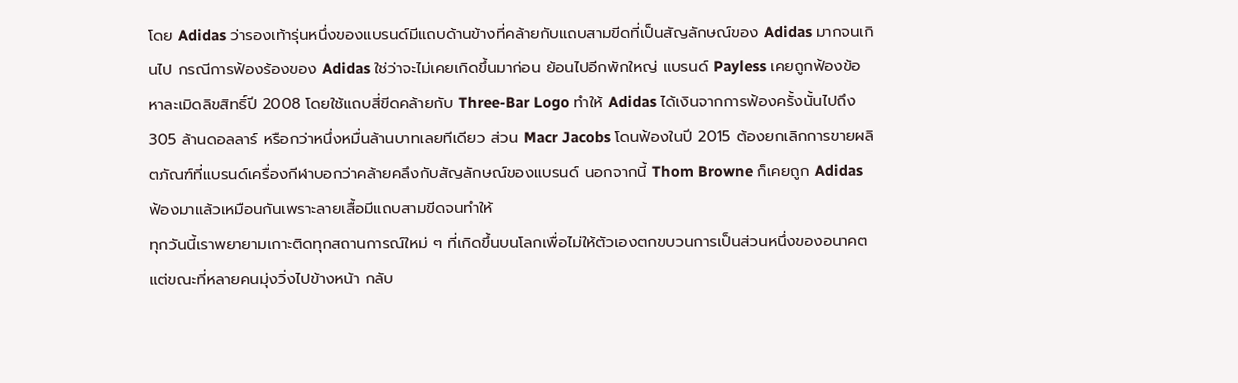โดย Adidas ว่ารองเท้ารุ่นหนึ่งของแบรนด์มีแถบด้านข้างที่คล้ายกับแถบสามขีดที่เป็นสัญลักษณ์ของ Adidas มากจนเกินไป กรณีการฟ้องร้องของ Adidas ใช่ว่าจะไม่เคยเกิดขึ้นมาก่อน ย้อนไปอีกพักใหญ่ แบรนด์ Payless เคยถูกฟ้องข้อหาละเมิดลิขสิทธิ์ปี 2008 โดยใช้แถบสี่ขีดคล้ายกับ Three-Bar Logo ทำให้ Adidas ได้เงินจากการฟ้องครั้งนั้นไปถึง 305 ล้านดอลลาร์ หรือกว่าหนึ่งหมื่นล้านบาทเลยทีเดียว ส่วน Macr Jacobs โดนฟ้องในปี 2015 ต้องยกเลิกการขายผลิตภัณฑ์ที่แบรนด์เครื่องกีฬาบอกว่าคล้ายคลึงกับสัญลักษณ์ของแบรนด์ นอกจากนี้ Thom Browne ก็เคยถูก Adidas ฟ้องมาแล้วเหมือนกันเพราะลายเสื้อมีแถบสามขีดจนทำให้
ทุกวันนี้เราพยายามเกาะติดทุกสถานการณ์ใหม่ ๆ ที่เกิดขึ้นบนโลกเพื่อไม่ให้ตัวเองตกขบวนการเป็นส่วนหนึ่งของอนาคต แต่ขณะที่หลายคนมุ่งวิ่งไปข้างหน้า กลับ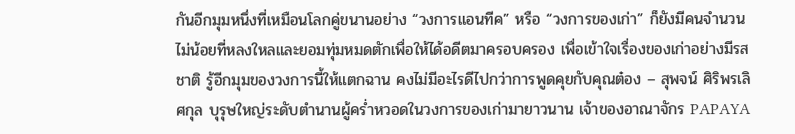กันอีกมุมหนึ่งที่เหมือนโลกคู่ขนานอย่าง “วงการแอนทีค” หรือ “วงการของเก่า” ก็ยังมีคนจำนวนไม่น้อยที่หลงใหลและยอมทุ่มหมดตักเพื่อให้ได้อดีตมาครอบครอง เพื่อเข้าใจเรื่องของเก่าอย่างมีรสชาติ รู้อีกมุมของวงการนี้ให้แตกฉาน คงไม่มีอะไรดีไปกว่าการพูดคุยกับคุณต๋อง – สุพจน์ ศิริพรเลิศกุล บุรุษใหญ่ระดับตำนานผู้คร่ำหวอดในวงการของเก่ามายาวนาน เจ้าของอาณาจักร PAPAYA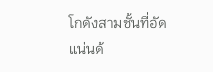โกดังสามชั้นที่อัดแน่นด้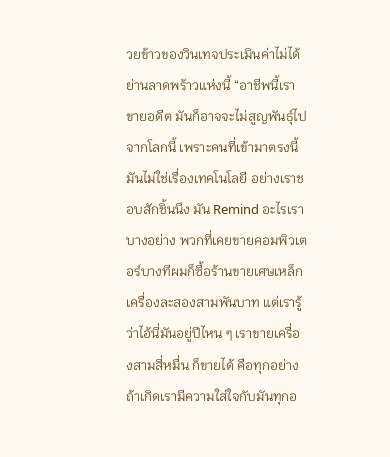วยข้าวของวินเทจประเมินค่าไม่ได้ย่านลาดพร้าวแห่งนี้ “อาชีพนี้เราขายอดีต มันก็อาจจะไม่สูญพันธุ์ไปจากโลกนี้ เพราะคนที่เข้ามาตรงนี้มันไม่ใช่เรื่องเทคโนโลยี อย่างเราชอบสักชิ้นนึง มัน Remind อะไรเราบางอย่าง พวกที่เคยขายคอมพิวเตอร์บางทีผมก็ซื้อร้านขายเศษเหล็กเครื่องละสองสามพันบาท แต่เรารู้ว่าไอ้นี่มันอยู่ปีไหน ๆ เราขายเครื่องสามสี่หมื่น ก็ขายได้ คือทุกอย่างถ้าเกิดเรามีความใส่ใจกับมันทุกอ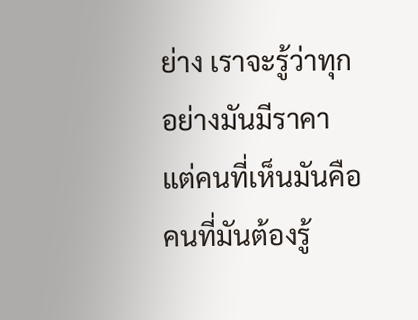ย่าง เราจะรู้ว่าทุกอย่างมันมีราคา แต่คนที่เห็นมันคือคนที่มันต้องรู้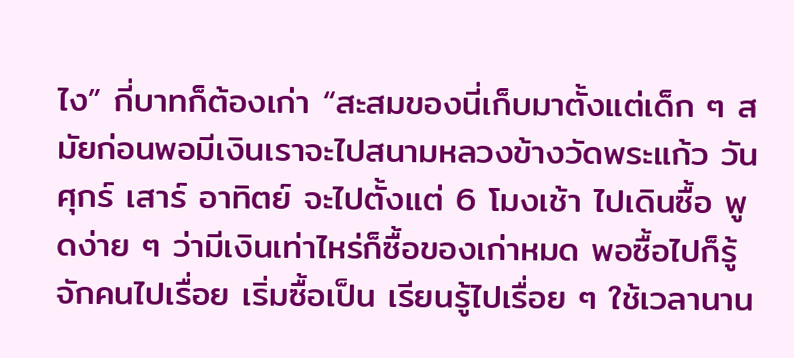ไง” กี่บาทก็ต้องเก่า “สะสมของนี่เก็บมาตั้งแต่เด็ก ๆ สมัยก่อนพอมีเงินเราจะไปสนามหลวงข้างวัดพระแก้ว วันศุกร์ เสาร์ อาทิตย์ จะไปตั้งแต่ 6 โมงเช้า ไปเดินซื้อ พูดง่าย ๆ ว่ามีเงินเท่าไหร่ก็ซื้อของเก่าหมด พอซื้อไปก็รู้จักคนไปเรื่อย เริ่มซื้อเป็น เรียนรู้ไปเรื่อย ๆ ใช้เวลานาน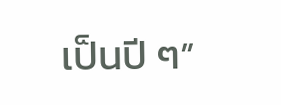เป็นปี ๆ”